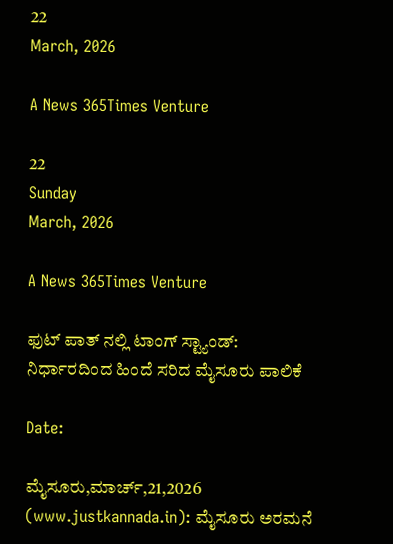22
March, 2026

A News 365Times Venture

22
Sunday
March, 2026

A News 365Times Venture

ಫುಟ್ ಪಾತ್ ನಲ್ಲಿ ಟಾಂಗ್ ಸ್ಟ್ಯಾಂಡ್:  ನಿರ್ಧಾರದಿಂದ ಹಿಂದೆ ಸರಿದ ಮೈಸೂರು ಪಾಲಿಕೆ

Date:

ಮೈಸೂರು,ಮಾರ್ಚ್,21,2026 (www.justkannada.in): ಮೈಸೂರು ಅರಮನೆ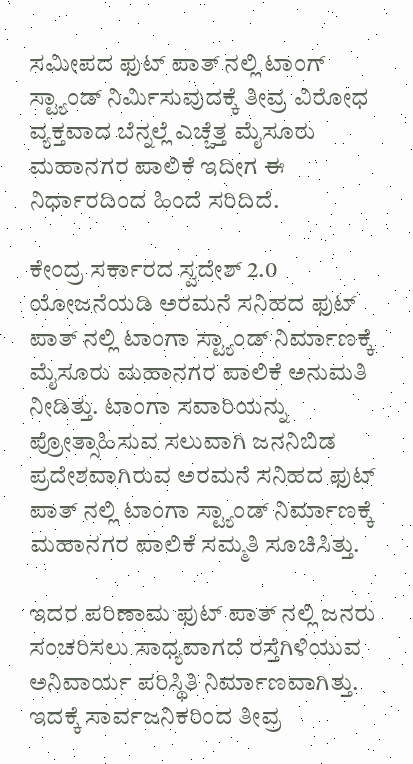ಸಮೀಪದ ಫುಟ್ ಪಾತ್ ನಲ್ಲಿ ಟಾಂಗ್ ಸ್ಟ್ಯಾಂಡ್ ನಿರ್ಮಿಸುವುದಕ್ಕೆ ತೀವ್ರ ವಿರೋಧ ವ್ಯಕ್ತವಾದ ಬೆನ್ನಲ್ಲೆ ಎಚ್ಚೆತ್ತ ಮೈಸೂರು ಮಹಾನಗರ ಪಾಲಿಕೆ ಇದೀಗ ಈ ನಿರ್ಧಾರದಿಂದ ಹಿಂದೆ ಸರಿದಿದೆ.

ಕೇಂದ್ರ ಸರ್ಕಾರದ ಸ್ವದೇಶ್ 2.0 ಯೋಜನೆಯಡಿ ಅರಮನೆ ಸನಿಹದ ಫುಟ್ ಪಾತ್ ನಲ್ಲಿ ಟಾಂಗಾ ಸ್ಟ್ಯಾಂಡ್ ನಿರ್ಮಾಣಕ್ಕೆ ಮೈಸೂರು ಮಹಾನಗರ ಪಾಲಿಕೆ ಅನುಮತಿ ನೀಡಿತ್ತು. ಟಾಂಗಾ ಸವಾರಿಯನ್ನು ಪ್ರೋತ್ಸಾಹಿಸುವ ಸಲುವಾಗಿ ಜನನಿಬಿಡ ಪ್ರದೇಶವಾಗಿರುವ ಅರಮನೆ ಸನಿಹದ ಫುಟ್ ಪಾತ್ ನಲ್ಲಿ ಟಾಂಗಾ ಸ್ಟ್ಯಾಂಡ್ ನಿರ್ಮಾಣಕ್ಕೆ ಮಹಾನಗರ ಪಾಲಿಕೆ ಸಮ್ಮತಿ ಸೂಚಿಸಿತ್ತು.

ಇದರ ಪರಿಣಾಮ ಫುಟ್ ಪಾತ್‌ ನಲ್ಲಿ ಜನರು ಸಂಚರಿಸಲು ಸಾಧ್ಯವಾಗದೆ ರಸ್ತೆಗಿಳಿಯುವ ಅನಿವಾರ್ಯ ಪರಿಸ್ಥಿತಿ ನಿರ್ಮಾಣವಾಗಿತ್ತು. ಇದಕ್ಕೆ ಸಾರ್ವಜನಿಕರಿಂದ ತೀವ್ರ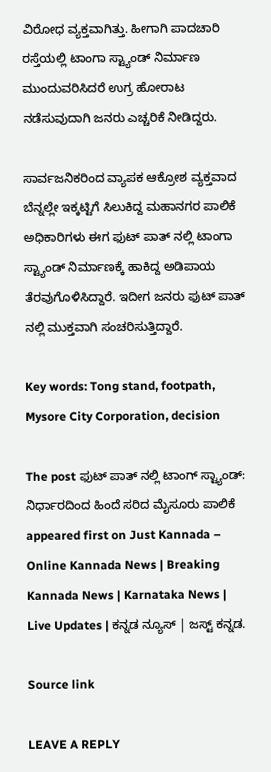ವಿರೋಧ ವ್ಯಕ್ತವಾಗಿತ್ತು. ಹೀಗಾಗಿ ಪಾದಚಾರಿ ರಸ್ತೆಯಲ್ಲಿ ಟಾಂಗಾ ಸ್ಟ್ಯಾಂಡ್ ನಿರ್ಮಾಣ ಮುಂದುವರಿಸಿದರೆ ಉಗ್ರ ಹೋರಾಟ ನಡೆಸುವುದಾಗಿ ಜನರು ಎಚ್ಚರಿಕೆ ನೀಡಿದ್ದರು.

ಸಾರ್ವಜನಿಕರಿಂದ ವ್ಯಾಪಕ ಆಕ್ರೋಶ ವ್ಯಕ್ತವಾದ ಬೆನ್ನಲ್ಲೇ ಇಕ್ಕಟ್ಟಿಗೆ ಸಿಲುಕಿದ್ದ ಮಹಾನಗರ ಪಾಲಿಕೆ ಅಧಿಕಾರಿಗಳು ಈಗ ಫುಟ್ ಪಾತ್ ನಲ್ಲಿ ಟಾಂಗಾ ಸ್ಟ್ಯಾಂಡ್ ನಿರ್ಮಾಣಕ್ಕೆ ‌ಹಾಕಿದ್ದ ಅಡಿಪಾಯ‌ ತೆರವುಗೊಳಿಸಿದ್ದಾರೆ. ಇದೀಗ ಜನರು ಫುಟ್ ಪಾತ್ ನಲ್ಲಿ ಮುಕ್ತವಾಗಿ ಸಂಚರಿಸುತ್ತಿದ್ದಾರೆ.

Key words: Tong stand, footpath,  Mysore City Corporation, decision

The post ಫುಟ್ ಪಾತ್ ನಲ್ಲಿ ಟಾಂಗ್ ಸ್ಟ್ಯಾಂಡ್:  ನಿರ್ಧಾರದಿಂದ ಹಿಂದೆ ಸರಿದ ಮೈಸೂರು ಪಾಲಿಕೆ appeared first on Just Kannada – Online Kannada News | Breaking Kannada News | Karnataka News | Live Updates | ಕನ್ನಡ ನ್ಯೂಸ್ | ಜಸ್ಟ್ ಕನ್ನಡ.

Source link

LEAVE A REPLY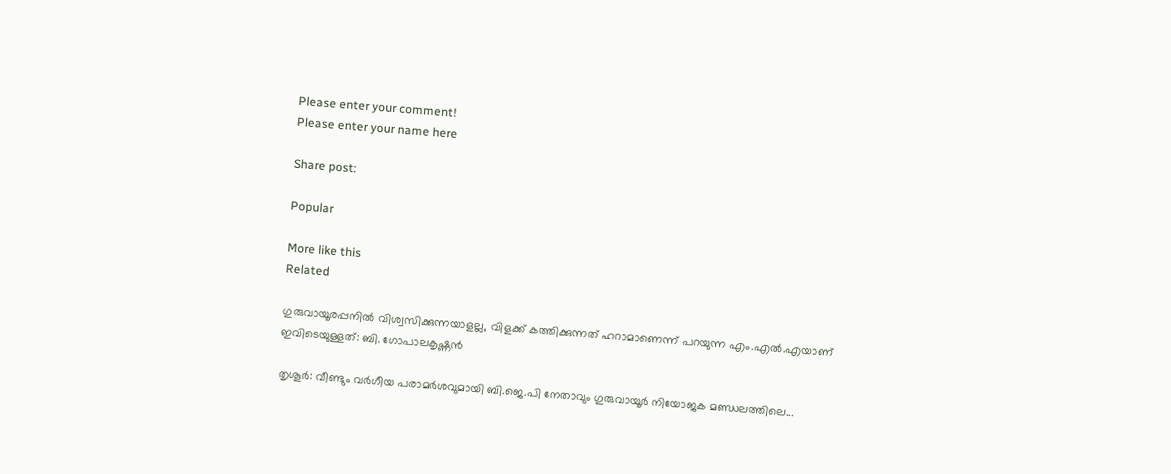Please enter your comment!
Please enter your name here

Share post:

Popular

More like this
Related

ഗുരുവായൂരപ്പനില്‍ വിശ്വസിക്കുന്നയാളല്ല, വിളക്ക് കത്തിക്കുന്നത് ഹറാമാണെന്ന് പറയുന്ന എം.എല്‍.എയാണ് ഇവിടെയുള്ളത്: ബി. ഗോപാലകൃഷ്ണന്‍

തൃശൂര്‍: വീണ്ടും വര്‍ഗീയ പരാമര്‍ശവുമായി ബി.ജെ.പി നേതാവും ഗുരുവായൂര്‍ നിയോജക മണ്ഡലത്തിലെ...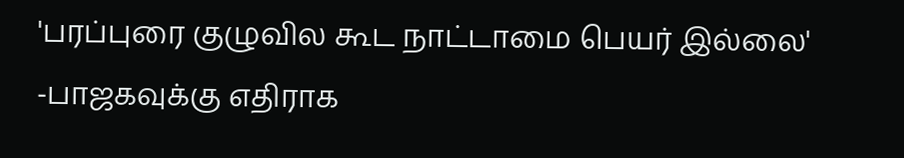'பரப்புரை குழுவில கூட நாட்டாமை பெயர் இல்லை' -பாஜகவுக்கு எதிராக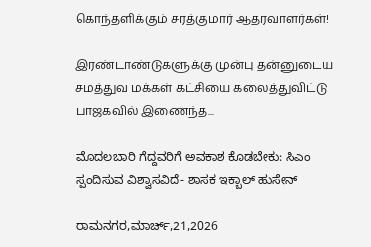கொந்தளிக்கும் சரத்குமார் ஆதரவாளர்கள்!

இரண்டாண்டுகளுக்கு முன்பு தன்னுடைய சமத்துவ மக்கள் கட்சியை கலைத்துவிட்டு பாஜகவில் இணைந்த...

ಮೊದಲಬಾರಿ ಗೆದ್ದವರಿಗೆ ಅವಕಾಶ ಕೊಡಬೇಕು: ಸಿಎಂ ಸ್ಪಂದಿಸುವ ವಿಶ್ವಾಸವಿದೆ- ಶಾಸಕ ಇಕ್ಬಾಲ್ ಹುಸೇನ್

ರಾಮನಗರ,ಮಾರ್ಚ್,21,2026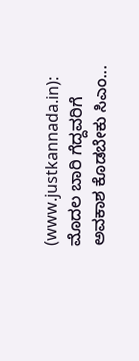(www.justkannada.in):  ಮೊದಲ ಬಾರಿ ಗೆದ್ದವರಿಗೆ ಅವಕಾಶ ಕೊಡಬೇಕು ಸಿಎಂ...